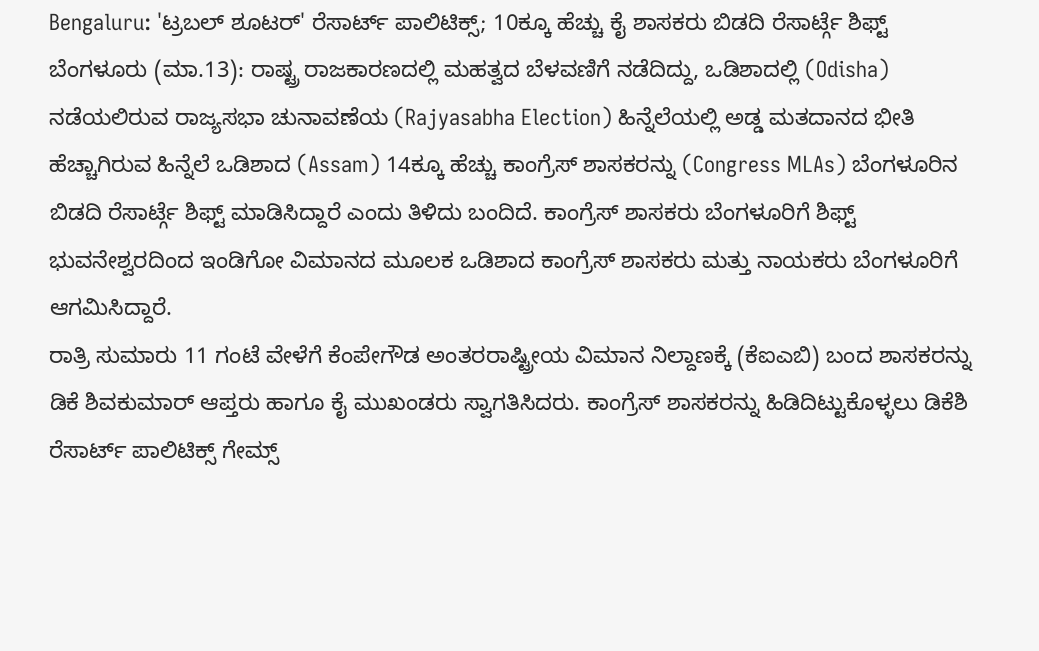Bengaluru: 'ಟ್ರಬಲ್ ಶೂಟರ್' ರೆಸಾರ್ಟ್ ಪಾಲಿಟಿಕ್ಸ್; 10ಕ್ಕೂ ಹೆಚ್ಚು ಕೈ ಶಾಸಕರು ಬಿಡದಿ ರೆಸಾರ್ಟ್ಗೆ ಶಿಫ್ಟ್
ಬೆಂಗಳೂರು (ಮಾ.13): ರಾಷ್ಟ್ರ ರಾಜಕಾರಣದಲ್ಲಿ ಮಹತ್ವದ ಬೆಳವಣಿಗೆ ನಡೆದಿದ್ದು, ಒಡಿಶಾದಲ್ಲಿ (Odisha) ನಡೆಯಲಿರುವ ರಾಜ್ಯಸಭಾ ಚುನಾವಣೆಯ (Rajyasabha Election) ಹಿನ್ನೆಲೆಯಲ್ಲಿ ಅಡ್ಡ ಮತದಾನದ ಭೀತಿ ಹೆಚ್ಚಾಗಿರುವ ಹಿನ್ನೆಲೆ ಒಡಿಶಾದ (Assam) 14ಕ್ಕೂ ಹೆಚ್ಚು ಕಾಂಗ್ರೆಸ್ ಶಾಸಕರನ್ನು (Congress MLAs) ಬೆಂಗಳೂರಿನ ಬಿಡದಿ ರೆಸಾರ್ಟ್ಗೆ ಶಿಫ್ಟ್ ಮಾಡಿಸಿದ್ದಾರೆ ಎಂದು ತಿಳಿದು ಬಂದಿದೆ. ಕಾಂಗ್ರೆಸ್ ಶಾಸಕರು ಬೆಂಗಳೂರಿಗೆ ಶಿಫ್ಟ್
ಭುವನೇಶ್ವರದಿಂದ ಇಂಡಿಗೋ ವಿಮಾನದ ಮೂಲಕ ಒಡಿಶಾದ ಕಾಂಗ್ರೆಸ್ ಶಾಸಕರು ಮತ್ತು ನಾಯಕರು ಬೆಂಗಳೂರಿಗೆ ಆಗಮಿಸಿದ್ದಾರೆ.
ರಾತ್ರಿ ಸುಮಾರು 11 ಗಂಟೆ ವೇಳೆಗೆ ಕೆಂಪೇಗೌಡ ಅಂತರರಾಷ್ಟ್ರೀಯ ವಿಮಾನ ನಿಲ್ದಾಣಕ್ಕೆ (ಕೆಐಎಬಿ) ಬಂದ ಶಾಸಕರನ್ನು ಡಿಕೆ ಶಿವಕುಮಾರ್ ಆಪ್ತರು ಹಾಗೂ ಕೈ ಮುಖಂಡರು ಸ್ವಾಗತಿಸಿದರು. ಕಾಂಗ್ರೆಸ್ ಶಾಸಕರನ್ನು ಹಿಡಿದಿಟ್ಟುಕೊಳ್ಳಲು ಡಿಕೆಶಿ ರೆಸಾರ್ಟ್ ಪಾಲಿಟಿಕ್ಸ್ ಗೇಮ್ಸ್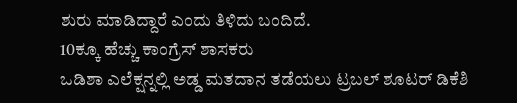ಶುರು ಮಾಡಿದ್ದಾರೆ ಎಂದು ತಿಳಿದು ಬಂದಿದೆ.
10ಕ್ಕೂ ಹೆಚ್ಚು ಕಾಂಗ್ರೆಸ್ ಶಾಸಕರು
ಒಡಿಶಾ ಎಲೆಕ್ಷನ್ನಲ್ಲಿ ಅಡ್ಡ ಮತದಾನ ತಡೆಯಲು ಟ್ರಬಲ್ ಶೂಟರ್ ಡಿಕೆಶಿ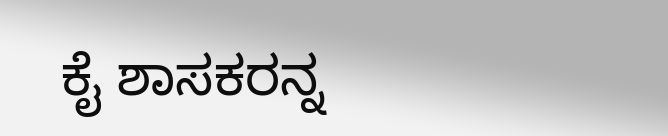ಕೈ ಶಾಸಕರನ್ನ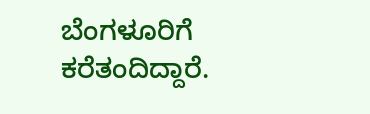ಬೆಂಗಳೂರಿಗೆ ಕರೆತಂದಿದ್ದಾರೆ.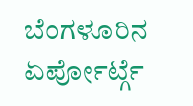ಬೆಂಗಳೂರಿನ ಏರ್ಪೋರ್ಟ್ಗೆ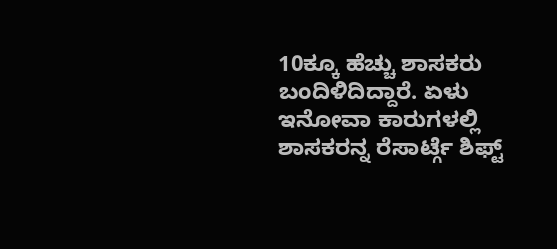10ಕ್ಕೂ ಹೆಚ್ಚು ಶಾಸಕರು ಬಂದಿಳಿದಿದ್ದಾರೆ. ಏಳು ಇನೋವಾ ಕಾರುಗಳಲ್ಲಿ ಶಾಸಕರನ್ನ ರೆಸಾರ್ಟ್ಗೆ ಶಿಫ್ಟ್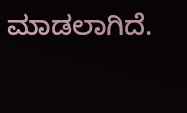ಮಾಡಲಾಗಿದೆ.